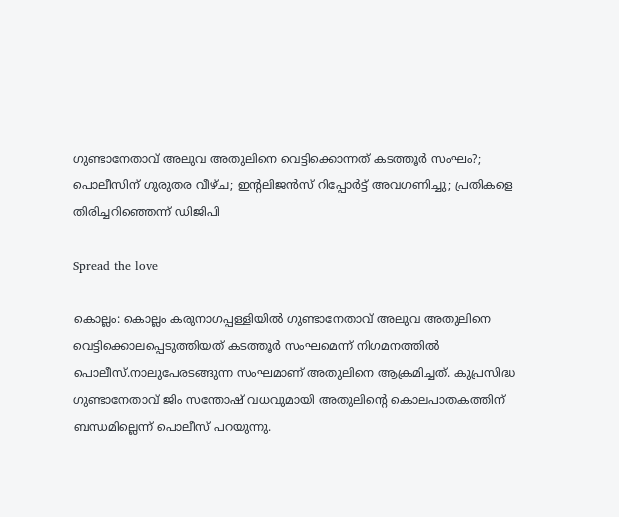ഗുണ്ടാനേതാവ് അലുവ അതുലിനെ വെട്ടിക്കൊന്നത് കടത്തൂര്‍ സംഘം?; പൊലീസിന് ഗുരുതര വീഴ്ച; ഇൻ്റലിജൻസ് റിപ്പോര്‍ട്ട് അവഗണിച്ചു; പ്രതികളെ തിരിച്ചറിഞ്ഞെന്ന് ഡിജിപി

Spread the love

കൊല്ലം: കൊല്ലം കരുനാഗപ്പള്ളിയില്‍ ഗുണ്ടാനേതാവ് അലുവ അതുലിനെ വെട്ടിക്കൊലപ്പെടുത്തിയത് കടത്തൂർ സംഘമെന്ന് നിഗമനത്തില്‍ പൊലീസ്.നാലുപേരടങ്ങുന്ന സംഘമാണ് അതുലിനെ ആക്രമിച്ചത്. കുപ്രസിദ്ധ ഗുണ്ടാനേതാവ് ജിം സന്തോഷ് വധവുമായി അതുലിന്റെ കൊലപാതകത്തിന് ബന്ധമില്ലെന്ന് പൊലീസ് പറയുന്നു.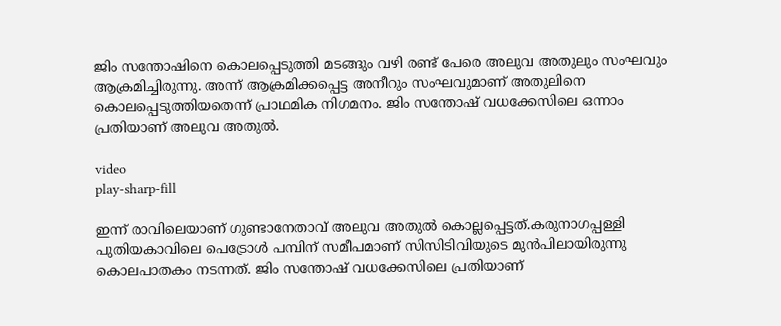ജിം സന്തോഷിനെ കൊലപ്പെടുത്തി മടങ്ങും വഴി രണ്ട് പേരെ അലുവ അതുലും സംഘവും ആക്രമിച്ചിരുന്നു. അന്ന് ആക്രമിക്കപ്പെട്ട അനീറും സംഘവുമാണ് അതുലിനെ കൊലപ്പെടുത്തിയതെന്ന് പ്രാഥമിക നിഗമനം. ജിം സന്തോഷ് വധക്കേസിലെ ഒന്നാം പ്രതിയാണ് അലുവ അതുല്‍.

video
play-sharp-fill

ഇന്ന് രാവിലെയാണ് ഗുണ്ടാനേതാവ് അലുവ അതുല്‍ കൊല്ലപ്പെട്ടത്.കരുനാഗപ്പള്ളി പുതിയകാവിലെ പെട്രോള്‍ പമ്പിന് സമീപമാണ് സിസിടിവിയുടെ മുൻപിലായിരുന്നു കൊലപാതകം നടന്നത്. ജിം സന്തോഷ് വധക്കേസിലെ പ്രതിയാണ്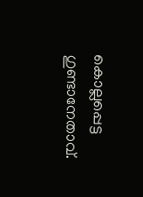കൊല്ലപ്പെട്ട ഗുണ്ടാനേതാവ്.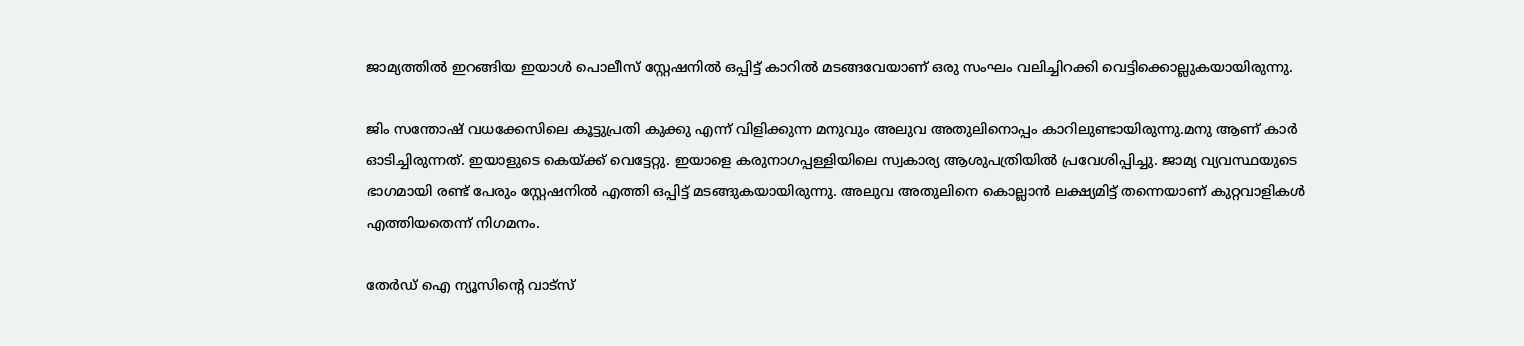ജാമ്യത്തില്‍ ഇറങ്ങിയ ഇയാള്‍ പൊലീസ് സ്റ്റേഷനില്‍ ഒപ്പിട്ട് കാറില്‍ മടങ്ങവേയാണ് ഒരു സംഘം വലിച്ചിറക്കി വെട്ടിക്കൊല്ലുകയായിരുന്നു.

ജിം സന്തോഷ് വധക്കേസിലെ കൂട്ടുപ്രതി കുക്കു എന്ന് വിളിക്കുന്ന മനുവും അലുവ അതുലിനൊപ്പം കാറിലുണ്ടായിരുന്നു.മനു ആണ് കാർ ഓടിച്ചിരുന്നത്. ഇയാളുടെ കെയ്‌ക്ക് വെട്ടേറ്റു. ഇയാളെ കരുനാഗപ്പള്ളിയിലെ സ്വകാര്യ ആശുപത്രിയില്‍ പ്രവേശിപ്പിച്ചു. ജാമ്യ വ്യവസ്ഥയുടെ ഭാഗമായി രണ്ട് പേരും സ്റ്റേഷനില്‍ എത്തി ഒപ്പിട്ട് മടങ്ങുകയായിരുന്നു. അലുവ അതുലിനെ കൊല്ലാൻ ലക്ഷ്യമിട്ട് തന്നെയാണ് കുറ്റവാളികള്‍ എത്തിയതെന്ന് നിഗമനം.

തേർഡ് ഐ ന്യൂസിന്റെ വാട്സ്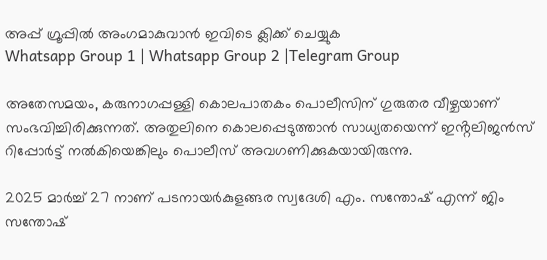അപ്പ് ഗ്രൂപ്പിൽ അംഗമാകുവാൻ ഇവിടെ ക്ലിക്ക് ചെയ്യുക
Whatsapp Group 1 | Whatsapp Group 2 |Telegram Group

അതേസമയം, കരുനാഗപ്പള്ളി കൊലപാതകം പൊലീസിന് ഗുരുതര വീഴ്ചയാണ് സംഭവിച്ചിരിക്കുന്നത്. അതുലിനെ കൊലപ്പെടുത്താൻ സാധ്യതയെന്ന് ഇൻ്റലിജൻസ് റിപ്പോർട്ട് നല്‍കിയെങ്കിലും പൊലീസ് അവഗണിക്കുകയായിരുന്നു.

2025 മാർച്ച്‌ 27 നാണ് പടനായർകുളങ്ങര സ്വദേശി എം. സന്തോഷ് എന്ന് ജിം സന്തോഷ്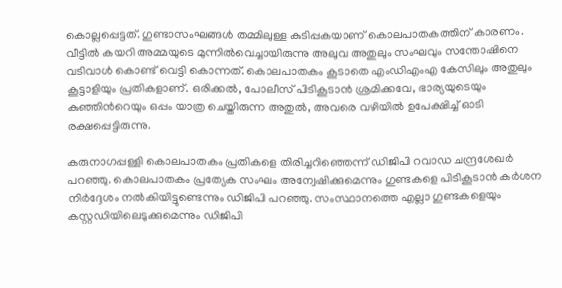കൊല്ലപ്പെട്ടത്. ഗുണ്ടാസംഘങ്ങള്‍ തമ്മിലുള്ള കുടിപ്പകയാണ് കൊലപാതകത്തിന് കാരണം. വീട്ടില്‍ കയറി അമ്മയുടെ മുന്നില്‍വെച്ചായിരുന്നു അലുവ അതുലും സംഘവും സന്തോഷിനെ വടിവാള്‍ കൊണ്ട് വെട്ടി കൊന്നത്. കൊലപാതകം കൂടാതെ എംഡിഎംഎ കേസിലും അതുലും കൂട്ടാളിയും പ്രതികളാണ്. ഒരിക്കല്‍, പോലീസ് പിടികൂടാൻ ശ്രമിക്കവേ, ഭാര്യയുടെയും കുഞ്ഞിന്‍റെയും ഒപ്പം യാത്ര ചെയ്തിരുന്ന അതുല്‍, അവരെ വഴിയില്‍ ഉപേക്ഷിച്ച്‌ ഓടി രക്ഷപ്പെട്ടിരുന്നു.

കരുനാഗപ്പള്ളി കൊലപാതകം പ്രതികളെ തിരിച്ചറിഞ്ഞെന്ന് ഡിജിപി റവാഡ ചന്ദ്രശേഖർ പറഞ്ഞു. കൊലപാതകം പ്രത്യേക സംഘം അന്വേഷിക്കുമെന്നും ഗുണ്ടകളെ പിടികൂടാൻ കർശന നിർദ്ദേശം നല്‍കിയിട്ടുണ്ടെന്നും ഡിജിപി പറഞ്ഞു. സംസ്ഥാനത്തെ എല്ലാ ഗുണ്ടകളെയും കസ്റ്റഡിയിലെടുക്കുമെന്നും ഡിജിപി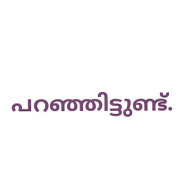പറഞ്ഞിട്ടുണ്ട്.